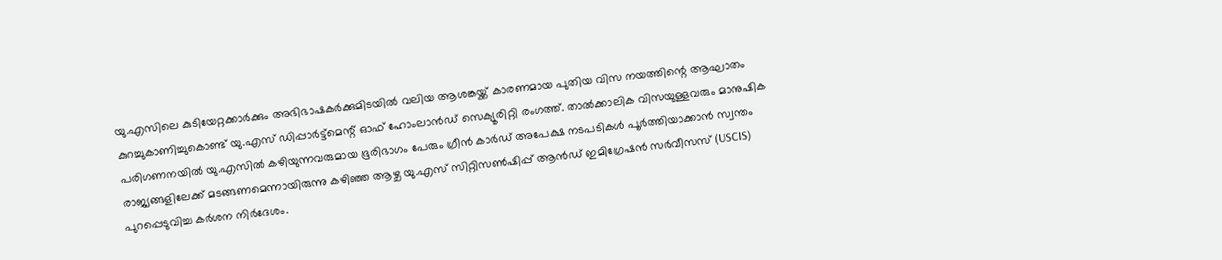യു.എസിലെ കുടിയേറ്റക്കാര്‍ക്കും അഭിഭാഷകര്‍ക്കുമിടയില്‍ വലിയ ആശങ്കയ്ക്ക് കാരണമായ പുതിയ വിസ നയത്തിന്റെ ആഘാതം കുറച്ചുകാണിച്ചുകൊണ്ട് യു.എസ് ഡിപ്പാര്‍ട്ട്‌മെന്റ് ഓഫ് ഹോംലാന്‍ഡ് സെക്യൂരിറ്റി രംഗത്ത്. താല്‍ക്കാലിക വിസയുള്ളവരും മാനുഷിക പരിഗണനയില്‍ യു.എസില്‍ കഴിയുന്നവരുമായ ഭൂരിഭാഗം പേരും ഗ്രീന്‍ കാര്‍ഡ് അപേക്ഷ നടപടികള്‍ പൂര്‍ത്തിയാക്കാന്‍ സ്വന്തം രാജ്യങ്ങളിലേക്ക് മടങ്ങണമെന്നായിരുന്നു കഴിഞ്ഞ ആഴ്ച യു.എസ് സിറ്റിസണ്‍ഷിപ്പ് ആന്‍ഡ് ഇമിഗ്രേഷന്‍ സര്‍വീസസ് (USCIS) പുറപ്പെടുവിച്ച കര്‍ശന നിര്‍ദേശം.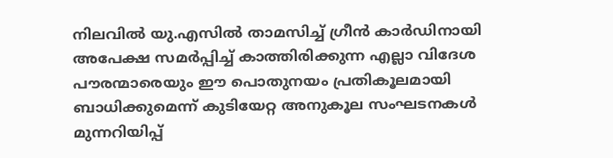നിലവില്‍ യു.എസില്‍ താമസിച്ച് ഗ്രീന്‍ കാര്‍ഡിനായി അപേക്ഷ സമര്‍പ്പിച്ച് കാത്തിരിക്കുന്ന എല്ലാ വിദേശ പൗരന്മാരെയും ഈ പൊതുനയം പ്രതികൂലമായി ബാധിക്കുമെന്ന് കുടിയേറ്റ അനുകൂല സംഘടനകള്‍ മുന്നറിയിപ്പ്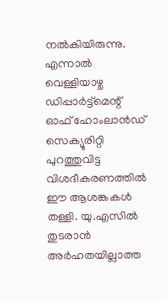നല്‍കിയിരുന്നു. എന്നാല്‍ വെള്ളിയാഴ്ച ഡിപ്പാര്‍ട്ട്‌മെന്റ് ഓഫ് ഹോംലാന്‍ഡ് സെക്യൂരിറ്റി പുറത്തുവിട്ട വിശദീകരണത്തില്‍ ഈ ആശങ്കകള്‍ തള്ളി. യു.എസില്‍ തുടരാന്‍ അര്‍ഹതയില്ലാത്ത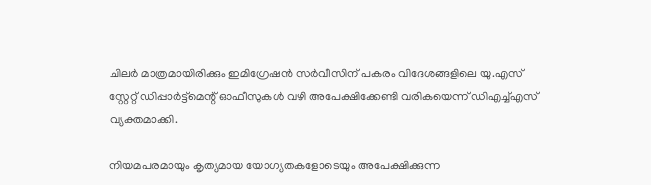ചിലര്‍ മാത്രമായിരിക്കും ഇമിഗ്രേഷന്‍ സര്‍വീസിന് പകരം വിദേശങ്ങളിലെ യു.എസ് സ്റ്റേറ്റ് ഡിപ്പാര്‍ട്ട്‌മെന്റ് ഓഫീസുകള്‍ വഴി അപേക്ഷിക്കേണ്ടി വരികയെന്ന് ഡിഎച്ച്എസ് വ്യക്തമാക്കി.

നിയമപരമായും കൃത്യമായ യോഗ്യതകളോടെയും അപേക്ഷിക്കുന്ന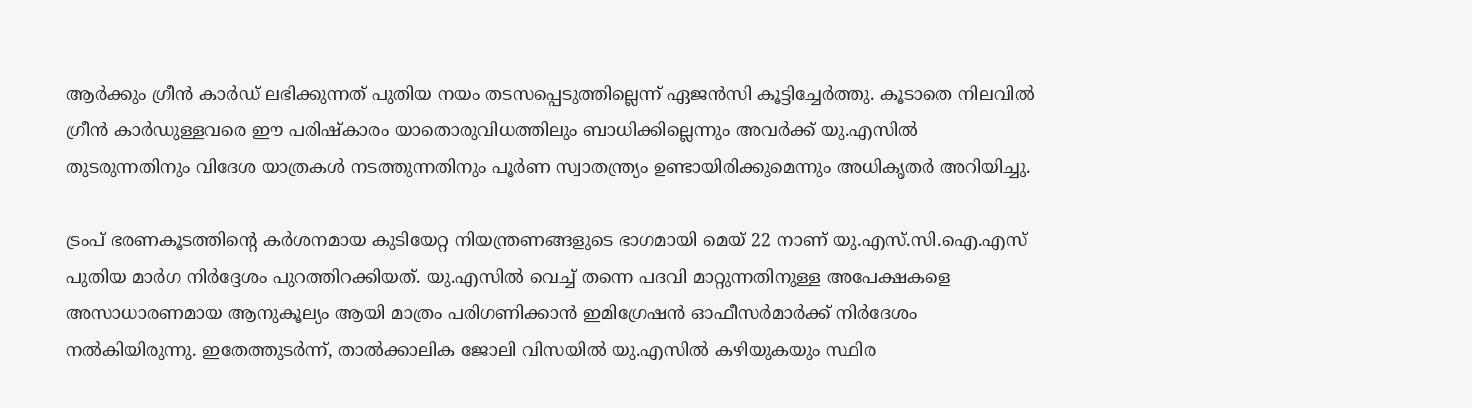ആര്‍ക്കും ഗ്രീന്‍ കാര്‍ഡ് ലഭിക്കുന്നത് പുതിയ നയം തടസപ്പെടുത്തില്ലെന്ന് ഏജന്‍സി കൂട്ടിച്ചേര്‍ത്തു. കൂടാതെ നിലവില്‍ ഗ്രീന്‍ കാര്‍ഡുള്ളവരെ ഈ പരിഷ്‌കാരം യാതൊരുവിധത്തിലും ബാധിക്കില്ലെന്നും അവര്‍ക്ക് യു.എസില്‍ തുടരുന്നതിനും വിദേശ യാത്രകള്‍ നടത്തുന്നതിനും പൂര്‍ണ സ്വാതന്ത്ര്യം ഉണ്ടായിരിക്കുമെന്നും അധികൃതര്‍ അറിയിച്ചു.

ട്രംപ് ഭരണകൂടത്തിന്റെ കര്‍ശനമായ കുടിയേറ്റ നിയന്ത്രണങ്ങളുടെ ഭാഗമായി മെയ് 22 നാണ് യു.എസ്.സി.ഐ.എസ് പുതിയ മാര്‍ഗ നിര്‍ദ്ദേശം പുറത്തിറക്കിയത്. യു.എസില്‍ വെച്ച് തന്നെ പദവി മാറ്റുന്നതിനുള്ള അപേക്ഷകളെ അസാധാരണമായ ആനുകൂല്യം ആയി മാത്രം പരിഗണിക്കാന്‍ ഇമിഗ്രേഷന്‍ ഓഫീസര്‍മാര്‍ക്ക് നിര്‍ദേശം നല്‍കിയിരുന്നു. ഇതേത്തുടര്‍ന്ന്, താല്‍ക്കാലിക ജോലി വിസയില്‍ യു.എസില്‍ കഴിയുകയും സ്ഥിര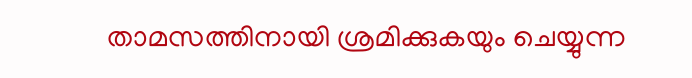താമസത്തിനായി ശ്രമിക്കുകയും ചെയ്യുന്ന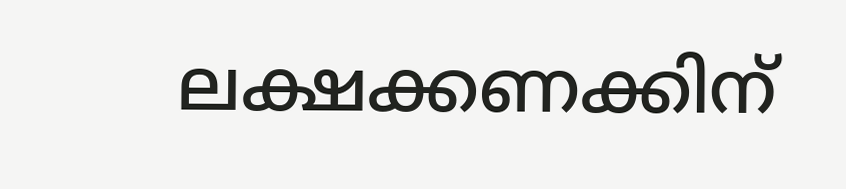ലക്ഷക്കണക്കിന്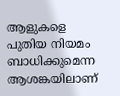ആളുകളെ പുതിയ നിയമം ബാധിക്കുമെന്ന ആശങ്കയിലാണ്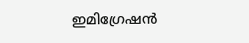ഇമിഗ്രേഷന്‍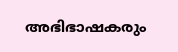അഭിഭാഷകരും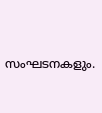സംഘടനകളും.